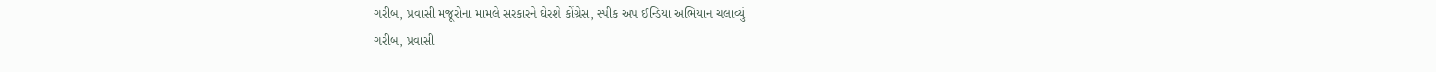ગરીબ, પ્રવાસી મજૂરોના મામલે સરકારને ઘેરશે કોંગ્રેસ, સ્પીક અપ ઈન્ડિયા અભિયાન ચલાવ્યું
ગરીબ, પ્રવાસી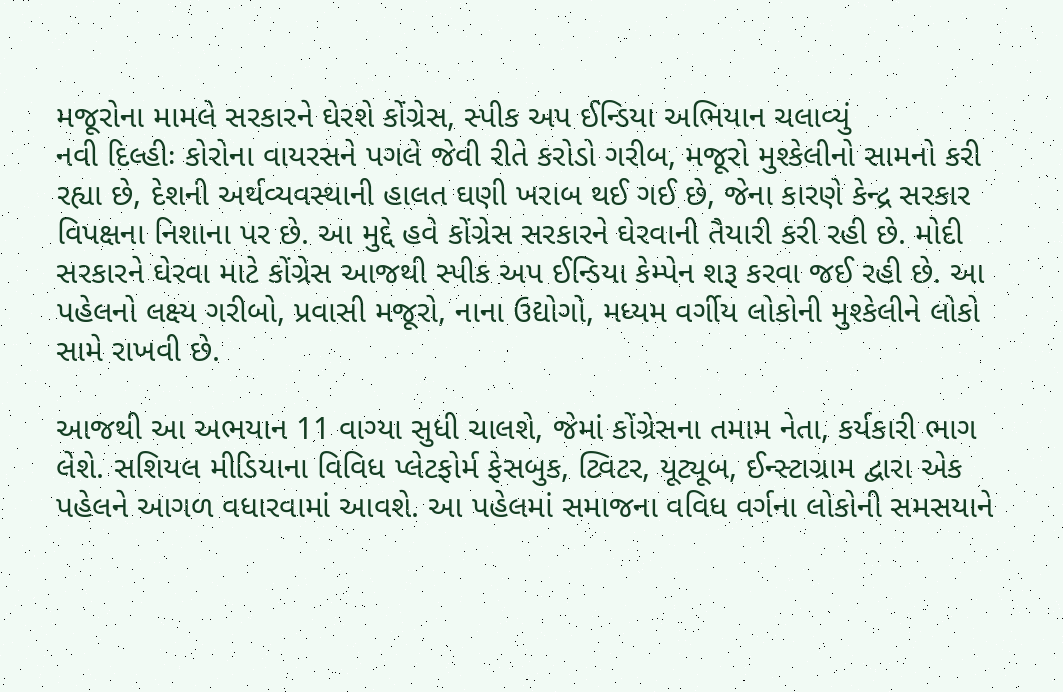મજૂરોના મામલે સરકારને ઘેરશે કોંગ્રેસ, સ્પીક અપ ઈન્ડિયા અભિયાન ચલાવ્યું
નવી દિલ્હીઃ કોરોના વાયરસને પગલે જેવી રીતે કરોડો ગરીબ, મજૂરો મુશ્કેલીનો સામનો કરી રહ્યા છે, દેશની અર્થવ્યવસ્થાની હાલત ઘણી ખરાબ થઈ ગઈ છે, જેના કારણે કેન્દ્ર સરકાર વિપક્ષના નિશાના પર છે. આ મુદ્દે હવે કોંગ્રેસ સરકારને ઘેરવાની તૈયારી કરી રહી છે. મોદી સરકારને ઘેરવા માટે કોંગ્રેસ આજથી સ્પીક અપ ઈન્ડિયા કેમ્પેન શરૂ કરવા જઈ રહી છે. આ પહેલનો લક્ષ્ય ગરીબો, પ્રવાસી મજૂરો, નાના ઉદ્યોગો, મધ્યમ વર્ગીય લોકોની મુશ્કેલીને લોકો સામે રાખવી છે.

આજથી આ અભયાન 11 વાગ્યા સુધી ચાલશે, જેમાં કોંગ્રેસના તમામ નેતા, કર્યકારી ભાગ લેશે. સશિયલ મીડિયાના વિવિધ પ્લેટફોર્મ ફેસબુક, ટ્વિટર, યૂટ્યૂબ, ઈન્સ્ટાગ્રામ દ્વારા એક પહેલને આગળ વધારવામાં આવશે. આ પહેલમાં સમાજના વવિધ વર્ગના લોકોની સમસયાને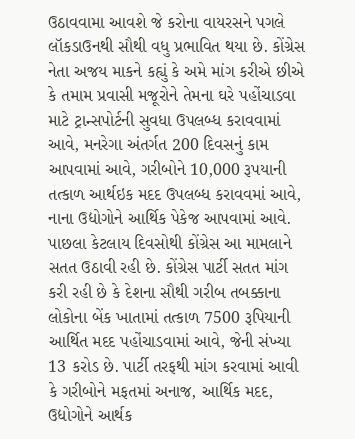ઉઠાવવામા આવશે જે કરોના વાયરસને પગલે લૉકડાઉનથી સૌથી વધુ પ્રભાવિત થયા છે. કોંગ્રેસ નેતા અજય માકને કહ્યું કે અમે માંગ કરીએ છીએ કે તમામ પ્રવાસી મજૂરોને તેમના ઘરે પહોંચાડવા માટે ટ્રાન્સપોર્ટની સુવધા ઉપલબ્ધ કરાવવામાં આવે, મનરેગા અંતર્ગત 200 દિવસનું કામ આપવામાં આવે, ગરીબોને 10,000 રૂપયાની તત્કાળ આર્થઇક મદદ ઉપલબ્ધ કરાવવમાં આવે, નાના ઉદ્યોગોને આર્થિક પેકેજ આપવામાં આવે.
પાછલા કેટલાય દિવસોથી કોંગ્રેસ આ મામલાને સતત ઉઠાવી રહી છે. કોંગ્રેસ પાર્ટી સતત માંગ કરી રહી છે કે દેશના સૌથી ગરીબ તબક્કાના લોકોના બેંક ખાતામાં તત્કાળ 7500 રૂપિયાની આર્થિત મદદ પહોંચાડવામાં આવે, જેની સંખ્યા 13 કરોડ છે. પાર્ટી તરફથી માંગ કરવામાં આવી કે ગરીબોને મફતમાં અનાજ, આર્થિક મદદ, ઉદ્યોગોને આર્થક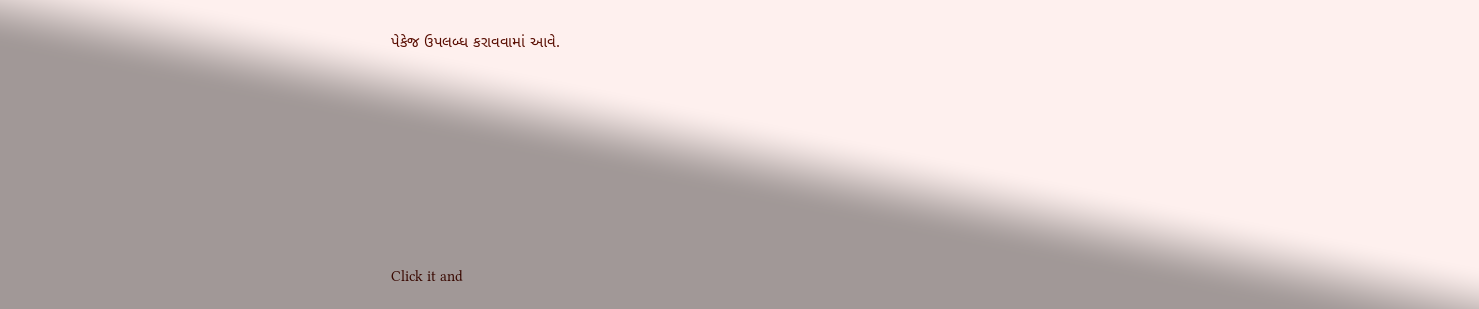પેકેજ ઉપલબ્ધ કરાવવામાં આવે.












Click it and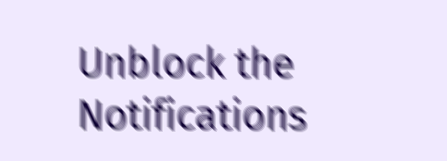Unblock the Notifications